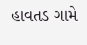હાવતડ ગામે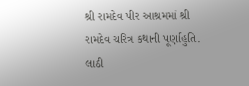શ્રી રામદેવ પીર આશ્રમમાં શ્રી રામદેવ ચરિત્ર કથાની પૂર્ણાહુતિ. લાઠી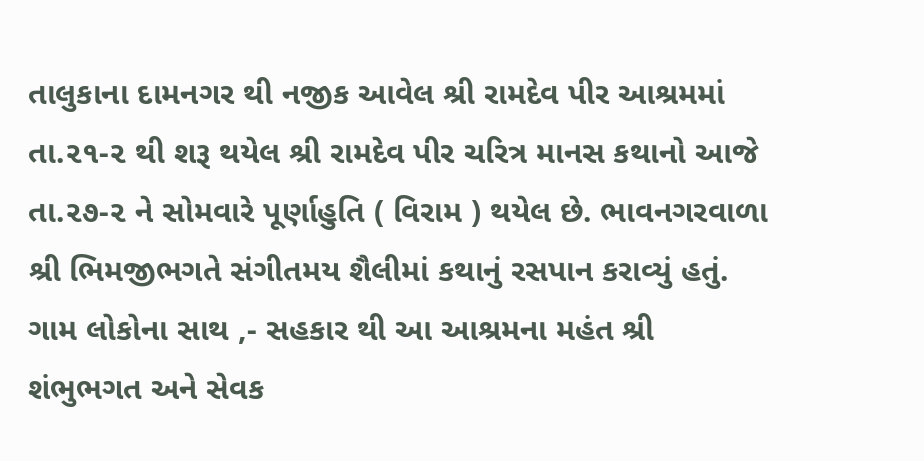તાલુકાના દામનગર થી નજીક આવેલ શ્રી રામદેવ પીર આશ્રમમાં તા.૨૧-૨ થી શરૂ થયેલ શ્રી રામદેવ પીર ચરિત્ર માનસ કથાનો આજે તા.૨૭-૨ ને સોમવારે પૂર્ણાહુતિ ( વિરામ ) થયેલ છે. ભાવનગરવાળા શ્રી ભિમજીભગતે સંગીતમય શૈલીમાં કથાનું રસપાન કરાવ્યું હતું. ગામ લોકોના સાથ ,- સહકાર થી આ આશ્રમના મહંત શ્રી શંભુભગત અને સેવક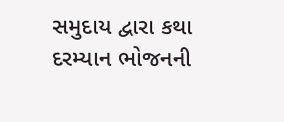સમુદાય દ્વારા કથા દરમ્યાન ભોજનની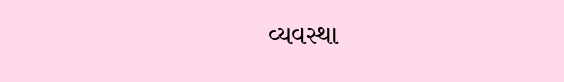વ્યવસ્થા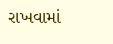રાખવામાં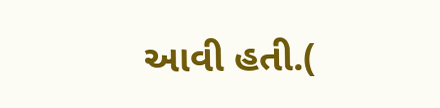આવી હતી.(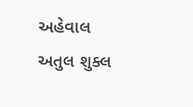અહેવાલ અતુલ શુક્લ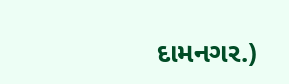દામનગર.)